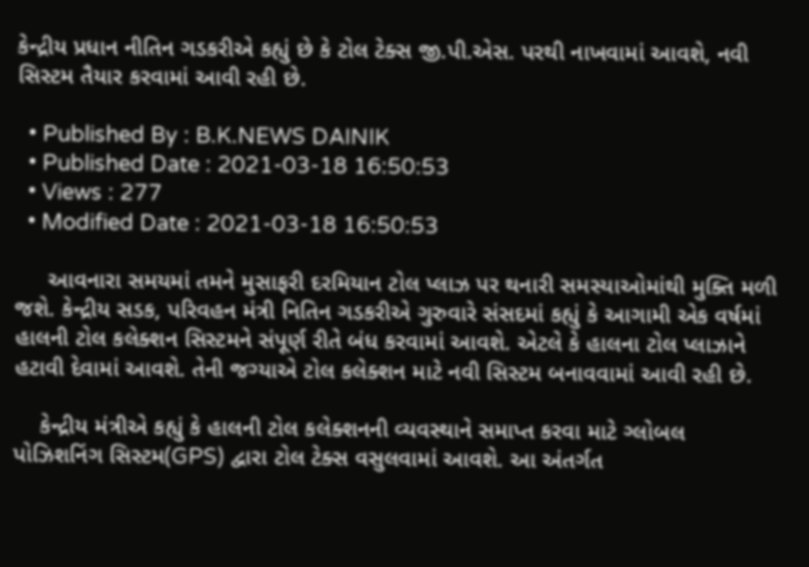કેન્દ્રીય પ્રધાન નીતિન ગડકરીએ કહ્યું છે કે ટોલ ટેક્સ જી.પી.એસ. પરથી નાખવામાં આવશે, નવી સિસ્ટમ તૈયાર કરવામાં આવી રહી છે.

  • Published By : B.K.NEWS DAINIK
  • Published Date : 2021-03-18 16:50:53
  • Views : 277
  • Modified Date : 2021-03-18 16:50:53

     આવનારા સમયમાં તમને મુસાફરી દરમિયાન ટોલ પ્લાઝ પર થનારી સમસ્યાઓમાંથી મુક્તિ મળી જશે. કેન્દ્રીય સડક, પરિવહન મંત્રી નિતિન ગડકરીએ ગુરુવારે સંસદમાં કહ્યું કે આગામી એક વર્ષમાં હાલની ટોલ કલેક્શન સિસ્ટમને સંપૂર્ણ રીતે બંધ કરવામાં આવશે. એટલે કે હાલના ટોલ પ્લાઝાને હટાવી દેવામાં આવશે. તેની જગ્યાએ ટોલ કલેક્શન માટે નવી સિસ્ટમ બનાવવામાં આવી રહી છે.

    કેન્દ્રીય મંત્રીએ કહ્યું કે હાલની ટોલ કલેક્શનની વ્યવસ્થાને સમાપ્ત કરવા માટે ગ્લોબલ પોઝિશનિંગ સિસ્ટમ(GPS) દ્વારા ટોલ ટેક્સ વસુલવામાં આવશે. આ અંતર્ગત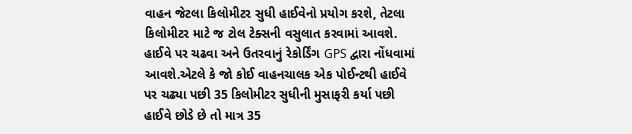વાહન જેટલા કિલોમીટર સુધી હાઈવેનો પ્રયોગ કરશે, તેટલા કિલોમીટર માટે જ ટોલ ટેક્સની વસુલાત કરવામાં આવશે. હાઈવે પર ચઢવા અને ઉતરવાનું રેકોર્ડિંગ GPS દ્વારા નોંધવામાં આવશે.એટલે કે જો કોઈ વાહનચાલક એક પોઈન્ટથી હાઈવે પર ચઢ્યા પછી 35 કિલોમીટર સુધીની મુસાફરી કર્યા પછી હાઈવે છોડે છે તો માત્ર 35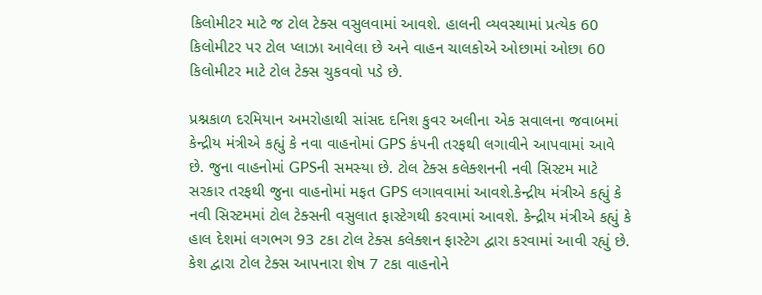કિલોમીટર માટે જ ટોલ ટેક્સ વસુલવામાં આવશે. હાલની વ્યવસ્થામાં પ્રત્યેક 60 કિલોમીટર પર ટોલ પ્લાઝા આવેલા છે અને વાહન ચાલકોએ ઓછામાં ઓછા 60 કિલોમીટર માટે ટોલ ટેક્સ ચુકવવો પડે છે.

પ્રશ્નકાળ દરમિયાન અમરોહાથી સાંસદ દનિશ કુવર અલીના એક સવાલના જવાબમાં કેન્દ્રીય મંત્રીએ કહ્યું કે નવા વાહનોમાં GPS કંપની તરફથી લગાવીને આપવામાં આવે છે. જુના વાહનોમાં GPSની સમસ્યા છે. ટોલ ટેક્સ કલેક્શનની નવી સિસ્ટમ માટે સરકાર તરફથી જુના વાહનોમાં મફત GPS લગાવવામાં આવશે.કેન્દ્રીય મંત્રીએ કહ્યું કે નવી સિસ્ટમમાં ટોલ ટેક્સની વસુલાત ફાસ્ટેગથી કરવામાં આવશે. કેન્દ્રીય મંત્રીએ કહ્યું કે હાલ દેશમાં લગભગ 93 ટકા ટોલ ટેક્સ કલેક્શન ફાસ્ટેગ દ્વારા કરવામાં આવી રહ્યું છે. કેશ દ્વારા ટોલ ટેક્સ આપનારા શેષ 7 ટકા વાહનોને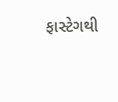ફાસ્ટેગથી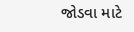જોડવા માટે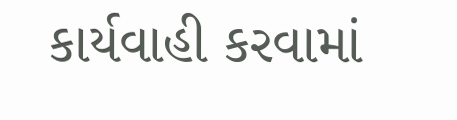કાર્યવાહી કરવામાં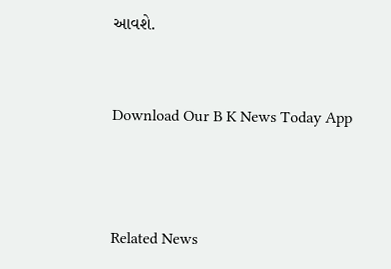આવશે.


Download Our B K News Today App



Related News